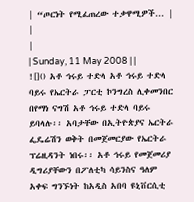| “ጦርነት የሚፈጠረው ተቃዋሚዎች... |
|
|
| Sunday, 11 May 2008 | |
![]() አቶ ኅሩይ ተድላ አቶ ኅሩይ ተድላ ባይሩ የኤርትራ ፓርቲ ኮንግረስ ሊቀመንበር በየማነ ናግሽ አቶ ኅሩይ ተድላ ባይሩ ይባላሉ፡፡ አባታቸው በኢትዮጵያና ኤርትራ ፌዴሬሽን ወቅት በመጀመርያው የኤርትራ ፕሬዚዳንት ነበሩ፡፡ አቶ ኅሩይ የመጀመሪያ ዲግሪያቸውን በፖለቲካ ሳይንስና ዓለም አቀፍ ግንኙነት ከአዲስ አበባ ዩኒቨርሲቲ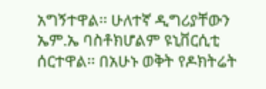አግኝተዋል፡፡ ሁለተኛ ዲግሪያቸውን ኤም.ኤ ባስቶክሆልም ዩኒቨርሲቲ ሰርተዋል፡፡ በአሁኑ ወቅት የዶክትሬት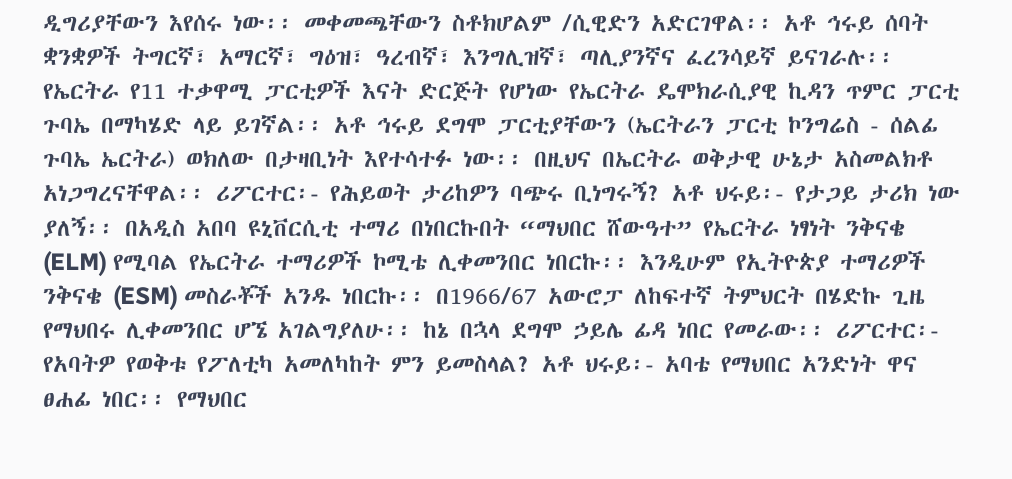ዲግሪያቸውን እየሰሩ ነው፡፡ መቀመጫቸውን ስቶክሆልም /ሲዊድን አድርገዋል፡፡ አቶ ኅሩይ ሰባት ቋንቋዎች ትግርኛ፣ አማርኛ፣ ግዕዝ፣ ዓረብኛ፣ እንግሊዝኛ፣ ጣሊያንኛና ፈረንሳይኛ ይናገራሉ፡፡ የኤርትራ የ11 ተቃዋሚ ፓርቲዎች እናት ድርጅት የሆነው የኤርትራ ዴሞክራሲያዊ ኪዳን ጥምር ፓርቲ ጉባኤ በማካሄድ ላይ ይገኛል፡፡ አቶ ኅሩይ ደግሞ ፓርቲያቸውን (ኤርትራን ፓርቲ ኮንግሬስ - ሰልፊ ጉባኤ ኤርትራ) ወክለው በታዛቢነት እየተሳተፉ ነው፡፡ በዚህና በኤርትራ ወቅታዊ ሁኔታ አስመልክቶ አነጋግረናቸዋል፡፡ ሪፖርተር፡- የሕይወት ታሪከዎን ባጭሩ ቢነግሩኝ? አቶ ህሩይ፡- የታጋይ ታሪክ ነው ያለኝ፡፡ በአዲስ አበባ ዩኒቨርሲቲ ተማሪ በነበርኩበት “ማህበር ሸውዓተ” የኤርትራ ነፃነት ንቅናቄ (ELM) የሚባል የኤርትራ ተማሪዎች ኮሚቴ ሊቀመንበር ነበርኩ፡፡ እንዲሁም የኢትዮጵያ ተማሪዎች ንቅናቄ (ESM) መስራቾች አንዱ ነበርኩ፡፡ በ1966/67 አውሮፓ ለከፍተኛ ትምህርት በሄድኩ ጊዜ የማህበሩ ሊቀመንበር ሆኜ አገልግያለሁ፡፡ ከኔ በኋላ ደግሞ ኃይሌ ፊዳ ነበር የመራው፡፡ ሪፖርተር፡- የአባትዎ የወቅቱ የፖለቲካ አመለካከት ምን ይመስላል? አቶ ህሩይ፡- አባቴ የማህበር አንድነት ዋና ፀሐፊ ነበር፡፡ የማህበር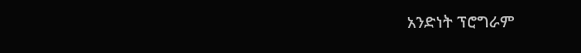አንድነት ፕሮግራም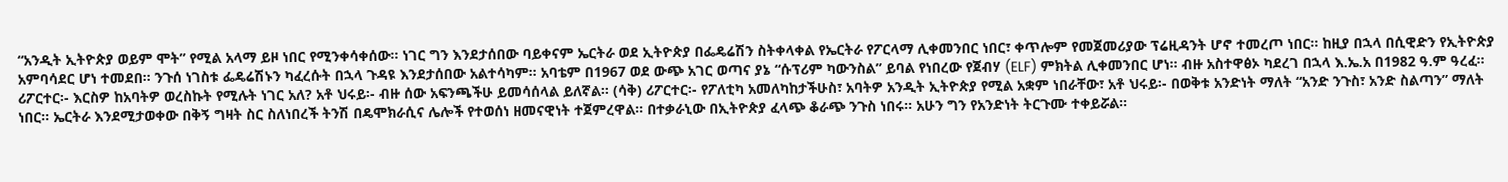“አንዲት ኢትዮጵያ ወይም ሞት” የሚል አላማ ይዞ ነበር የሚንቀሳቀሰው፡፡ ነገር ግን እንደታሰበው ባይቀናም ኤርትራ ወደ ኢትዮጵያ በፌዴሬሽን ስትቀላቀል የኤርትራ የፖርላማ ሊቀመንበር ነበር፣ ቀጥሎም የመጀመሪያው ፕሬዚዳንት ሆኖ ተመረጦ ነበር፡፡ ከዚያ በኋላ በሲዊድን የኢትዮጵያ አምባሳደር ሆነ ተመደበ፡፡ ንጉሰ ነገስቱ ፌዴሬሽኑን ካፈረሱት በኋላ ጉዳዩ እንደታሰበው አልተሳካም፡፡ አባቴም በ1967 ወደ ውጭ አገር ወጣና ያኔ “ሱፕሪም ካውንስል” ይባል የነበረው የጀብሃ (ELF) ምክትል ሊቀመንበር ሆነ፡፡ ብዙ አስተዋፅኦ ካደረገ በኋላ እ.ኤ.አ በ1982 ዓ.ም ዓረፈ፡፡ ሪፖርተር፡- እርስዎ ከአባትዎ ወረስኩት የሚሉት ነገር አለ? አቶ ህሩይ፡- ብዙ ሰው አፍንጫችሁ ይመሳሰላል ይለኛል፡፡ (ሳቅ) ሪፖርተር፡- የፖለቲካ አመለካከታችሁስ፣ አባትዎ አንዲት ኢትዮጵያ የሚል አቋም ነበራቸው፣ አቶ ህሩይ፡- በወቅቱ አንድነት ማለት “አንድ ንጉስ፣ አንድ ስልጣን” ማለት ነበር፡፡ ኤርትራ እንደሚታወቀው በቅኝ ግዛት ስር ስለነበረች ትንሽ በዴሞክራሲና ሌሎች የተወሰነ ዘመናዊነት ተጀምረዋል፡፡ በተቃራኒው በኢትዮጵያ ፈላጭ ቆራጭ ንጉስ ነበሩ፡፡ አሁን ግን የአንድነት ትርጉሙ ተቀይሯል፡፡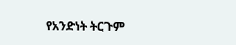የአንድነት ትርጉም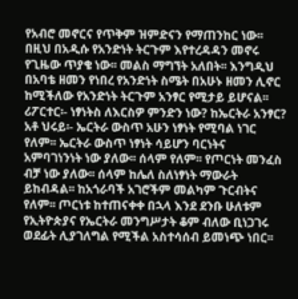የአብሮ መኖርና የጥቅም ዝምድናን የማጠንከር ነው፡፡ በዚህ በአዲሱ የአንድነት ትርጉም እየተረዳዳን መኖሩ የጊዜው ጥያቄ ነው፡፡ መልስ ማግኘት አለበት፡፡ እንግዲህ በአባቴ ዘመን የነበረ የአንድነት ስሜት በአሁኑ ዘመን ሊኖር ከሚችለው የአንድነት ትርጉም አንፃር የሚታይ ይሆናል፡፡ ሪፖርተር፡- ነፃነትስ ለእርስዎ ምንድን ነው? ከኤርትራ አንፃር? አቶ ህሩይ፡- ኤርትራ ውስጥ አሁን ነፃነት የሚባል ነገር የለም፡፡ ኤርትራ ውስጥ ነፃነት ሳይሆን ባርነትና አምባገነንነት ነው ያለው፡፡ ሰላም የለም፡፡ የጦርነት መንፈስ ብቻ ነው ያለው፡፡ ሰላም ከሌለ ስለነፃነት ማውራት ይከብዳል፡፡ ከአጎራባች አገሮችም መልካም ጉርብትና የለም፡፡ ጦርነቱ ከተጠናቀቀ በኋላ እንደ ደንቡ ሁለቱም የኢትዮጵያና የኤርትራ መንግሥታት ቆም ብለው ቢነጋገሩ ወደፊት ሊያገለግል የሚችል አስተሳሰብ ይመነጭ ነበር፡፡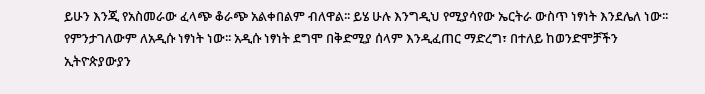ይሁን እንጂ የአስመራው ፈላጭ ቆራጭ አልቀበልም ብለዋል፡፡ ይሄ ሁሉ እንግዲህ የሚያሳየው ኤርትራ ውስጥ ነፃነት እንደሌለ ነው፡፡ የምንታገለውም ለአዲሱ ነፃነት ነው፡፡ አዲሱ ነፃነት ደግሞ በቅድሚያ ሰላም እንዲፈጠር ማድረግ፣ በተለይ ከወንድሞቻችን ኢትዮጵያውያን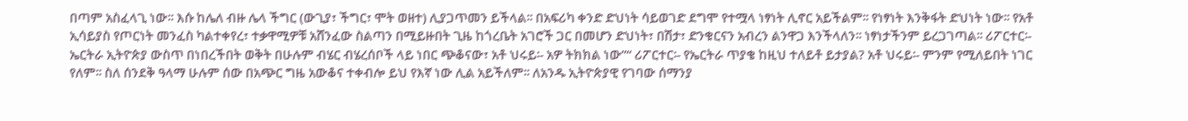በጣም አስፈላጊ ነው፡፡ እሱ ከሌለ ብዙ ሌላ ችግር (ውጊያ፣ ችግር፣ ሞት ወዘተ) ሊያጋጥመን ይችላል፡፡ በአፍሪካ ቀንድ ድህነት ሳይወገድ ደግሞ የተሟላ ነፃነት ሊኖር አይችልም፡፡ የነፃነት እንቅፋት ድህነት ነው፡፡ የአቶ ኢሳይያስ የጦርነት መንፈስ ካልተቀየረ፣ ተቃዋሚዎቹ አሸንፈው ስልጣን በሚይዙበት ጊዜ ከጎረቤት አገሮች ጋር በመሆን ድህነት፣ በሽታ፣ ድንቁርናን አብረን ልንዋጋ እንችላለን፡፡ ነፃነታችንም ይረጋገጣል፡፡ ሪፖርተር፡- ኤርትራ ኢትዮጵያ ውስጥ በነበረችበት ወቅት በሁሉም ብሄር ብሄረሰቦች ላይ ነበር ጭቆናው፣ አቶ ህሩይ፡- አዎ ትክክል ነው”“ ሪፖርተር፡- የኤርትራ ጥያቄ ከዚህ ተለይቶ ይታያል? አቶ ህሩይ፡- ምንም የሚለይበት ነገር የለም፡፡ ስለ ሰንደቅ ዓላማ ሁሉም ሰው በአጭር ግዜ አውቆና ተቀብሎ ይህ የእኛ ነው ሊል አይችለም፡፡ ለአንዱ ኢትዮጵያዊ የገባው ሰማንያ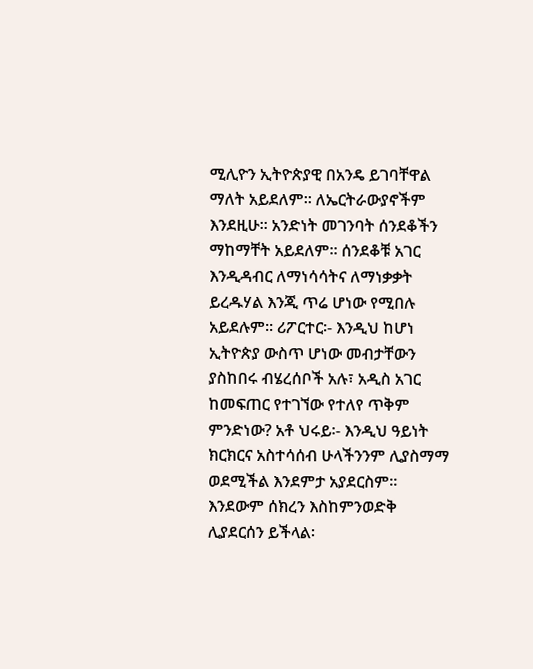ሚሊዮን ኢትዮጵያዊ በአንዴ ይገባቸዋል ማለት አይደለም፡፡ ለኤርትራውያኖችም እንደዚሁ፡፡ አንድነት መገንባት ሰንደቆችን ማከማቸት አይደለም፡፡ ሰንደቆቹ አገር እንዲዳብር ለማነሳሳትና ለማነቃቃት ይረዱሃል እንጂ ጥሬ ሆነው የሚበሉ አይደሉም፡፡ ሪፖርተር፡- እንዲህ ከሆነ ኢትዮጵያ ውስጥ ሆነው መብታቸውን ያስከበሩ ብሄረሰቦች አሉ፣ አዲስ አገር ከመፍጠር የተገኘው የተለየ ጥቅም ምንድነው? አቶ ህሩይ፡- እንዲህ ዓይነት ክርክርና አስተሳሰብ ሁላችንንም ሊያስማማ ወደሚችል እንደምታ አያደርስም፡፡ እንደውም ሰክረን እስከምንወድቅ ሊያደርሰን ይችላል፡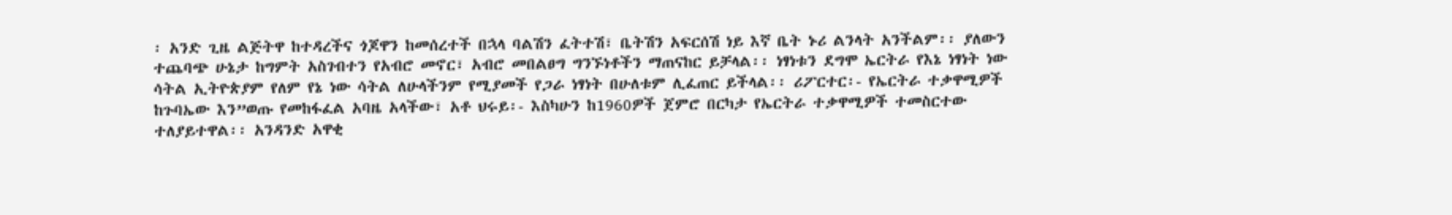፡ አንድ ጊዜ ልጅትዋ ከተዳረችና ጎጆዋን ከመሰረተች በኋላ ባልሽን ፈትተሽ፣ ቤትሽን አፍርሰሽ ነይ እኛ ቤት ኑሪ ልንላት አንችልም፡፡ ያለውን ተጨባጭ ሁኔታ ከግምት አስገብተን የአብሮ መኖር፣ አብሮ መበልፀግ ግንኙነቶችን ማጠናከር ይቻላል፡፡ ነፃነቱን ደግሞ ኤርትራ የእኔ ነፃነት ነው ሳትል ኢትዮጵያም የለም የኔ ነው ሳትል ለሁላችንም የሚያመች የጋራ ነፃነት በሁለቱም ሊፈጠር ይችላል፡፡ ሪፖርተር፡- የኤርትራ ተቃዋሚዎች ከጉባኤው እን”ወጡ የመከፋፈል አባዜ አላችው፣ አቶ ህሩይ፡- እስካሁን ከ1960ዎች ጀምሮ በርካታ የኤርትራ ተቃዋሚዎች ተመስርተው ተለያይተዋል፡፡ አንዳንድ አዋቂ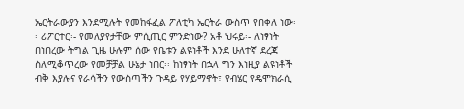ኤርትራውያን እንደሚሉት የመከፋፈል ፖለቲካ ኤርትራ ውስጥ የበቀለ ነው፡፡ ሪፖርተር፡- የመለያየታቸው ምሲጢር ምንድነው? አቶ ህሩይ፡- ለነፃነት በነበረው ትግል ጊዜ ሁሉም ሰው የቤቱን ልዩነቶች እንደ ሁለተኛ ደረጃ ስለሚቆጥረው የመቻቻል ሁኔታ ነበር፡፡ ከነፃነት በኋላ ግን እነዚያ ልዩነቶች ብቅ እያሉና የራሳችን የውስጣችን ጉዳይ የሃይማኖት፣ የብሄር የዴሞክራሲ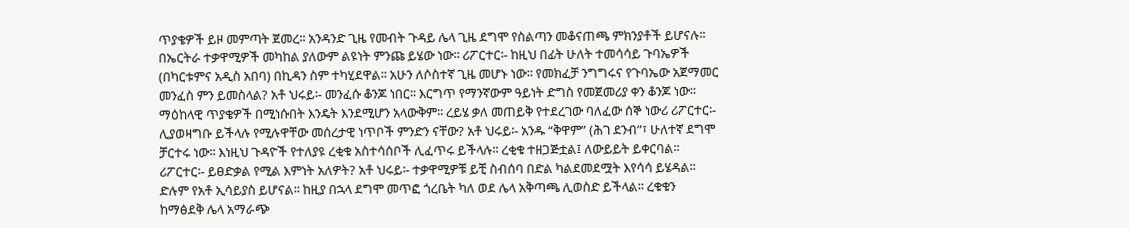ጥያቄዎች ይዞ መምጣት ጀመረ፡፡ አንዳንድ ጊዜ የመብት ጉዳይ ሌላ ጊዜ ደግሞ የስልጣን መቆናጠጫ ምክንያቶች ይሆናሉ፡፡ በኤርትራ ተቃዋሚዎች መካከል ያለውም ልዩነት ምንጩ ይሄው ነው፡፡ ሪፖርተር፡- ከዚህ በፊት ሁለት ተመሳሳይ ጉባኤዎች (በካርቱምና አዲስ አበባ) በኪዳን ስም ተካሂደዋል፡፡ አሁን ለሶስተኛ ጊዜ መሆኑ ነው፡፡ የመክፈቻ ንግግሩና የጉባኤው አጀማመር መንፈስ ምን ይመስላል? አቶ ህሩይ፡- መንፈሱ ቆንጆ ነበር፡፡ እርግጥ የማንኛውም ዓይነት ድግስ የመጀመሪያ ቀን ቆንጆ ነው፡፡ ማዕከላዊ ጥያቄዎች በሚነሱበት እንዴት እንደሚሆን አላውቅም፡፡ ረይሄ ቃለ መጠይቅ የተደረገው ባለፈው ሰኞ ነውሪ ሪፖርተር፡- ሊያወዛግቡ ይችላሉ የሚሉዋቸው መሰረታዊ ነጥቦች ምንድን ናቸው? አቶ ህሩይ፡- አንዱ “ቅዋም” (ሕገ ደንብ”፣ ሁለተኛ ደግሞ ቻርተሩ ነው፡፡ እነዚህ ጉዳዮች የተለያዩ ረቂቁ አስተሳሰቦች ሊፈጥሩ ይችላሉ፡፡ ረቂቁ ተዘጋጅቷል፤ ለውይይት ይቀርባል፡፡ ሪፖርተር፡- ይፀድቃል የሚል እምነት አለዎት? አቶ ህሩይ፡- ተቃዋሚዎቹ ይቺ ስብሰባ በድል ካልደመደሟት እየሳሳ ይሄዳል፡፡ ድሉም የአቶ ኢሳይያስ ይሆናል፡፡ ከዚያ በኋላ ደግሞ መጥፎ ጎረቤት ካለ ወደ ሌላ አቅጣጫ ሊወስድ ይችላል፡፡ ረቁቁን ከማፅደቅ ሌላ አማራጭ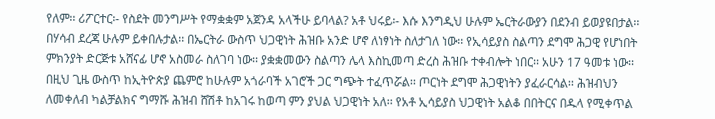የለም፡፡ ሪፖርተር፡- የስደት መንግሥት የማቋቋም አጀንዳ አላችሁ ይባላል? አቶ ህሩይ፡- እሱ እንግዲህ ሁሉም ኤርትራውያን በደንብ ይወያዩበታል፡፡ በሃሳብ ደረጃ ሁሉም ይቀበሉታል፡፡ በኤርትራ ውስጥ ህጋዊነት ሕዝቡ አንድ ሆኖ ለነፃነት ስለታገለ ነው፡፡ የኢሳይያስ ስልጣን ደግሞ ሕጋዊ የሆነበት ምክንያት ድርጅቱ አሸናፊ ሆኖ አስመራ ስለገባ ነው፡፡ ያቋቋመውን ስልጣን ሌላ እስኪመጣ ድረስ ሕዝቡ ተቀብሎት ነበር፡፡ አሁን 17 ዓመቱ ነው፡፡ በዚህ ጊዜ ውስጥ ከኢትዮጵያ ጨምሮ ከሁሉም አጎራባች አገሮች ጋር ግጭት ተፈጥሯል፡፡ ጦርነት ደግሞ ሕጋዊነትን ያፈራርሳል፡፡ ሕዝብህን ለመቀለብ ካልቻልክና ግማሹ ሕዝብ ሸሽቶ ከአገሩ ከወጣ ምን ያህል ህጋዊነት አለ፡፡ የአቶ ኢሳይያስ ህጋዊነት አልቆ በበትርና በዱላ የሚቀጥል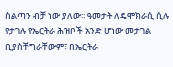ስልጣን ብቻ ነው ያለው፡፡ ዓመታት ለዴሞክራሲ ሲሉ የታገሉ የኤርትራ ሕዝቦች አንድ ሆነው መታገል ቢያስቸግራቸውም፣ በኤርትራ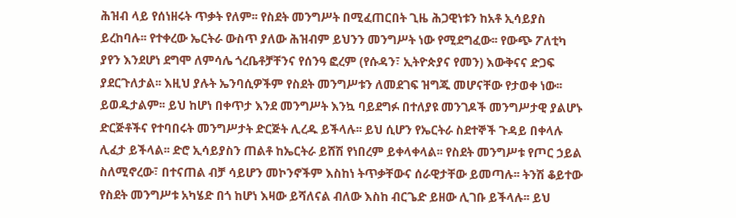ሕዝብ ላይ የሰነዘሩት ጥቃት የለም፡፡ የስደት መንግሥት በሚፈጠርበት ጊዜ ሕጋዊነቱን ከአቶ ኢሳይያስ ይረከባሉ፡፡ የተቀረው ኤርትራ ውስጥ ያለው ሕዝብም ይህንን መንግሥት ነው የሚደግፈው፡፡ የውጭ ፖለቲካ ያየን እንደሆነ ደግሞ ለምሳሌ ጎረቤቶቻቸንና የሰንዓ ፎረም (የሱዳን፣ ኢትዮጵያና የመን) እውቅናና ድጋፍ ያደርጉለታል፡፡ እዚህ ያሉት ኤንባሲዎችም የስደት መንግሥቱን ለመደገፍ ዝግጁ መሆናቸው የታወቀ ነው፡፡ ይወዱታልም፡፡ ይህ ከሆነ በቀጥታ እንደ መንግሥት እንኳ ባይደግፉ በተለያዩ መንገዶች መንግሥታዊ ያልሆኑ ድርጅቶችና የተባበሩት መንግሥታት ድርጅት ሊረዱ ይችላሉ፡፡ ይህ ሲሆን የኤርትራ ስደተኞች ጉዳይ በቀላሉ ሊፈታ ይችላል፡፡ ድሮ ኢሳይያስን ጠልቶ ከኤርትራ ይሸሽ የነበረም ይቀላቀላል፡፡ የስደት መንግሥቱ የጦር ኃይል ስለሚኖረው፣ በተናጠል ብቻ ሳይሆን መኮንኖችም እስከነ ትጥቃቸውና ሰራዊታቸው ይመጣሉ፡፡ ትንሽ ቆይተው የስደት መንግሥቱ አካሄድ በጎ ከሆነ እዛው ይሻለናል ብለው እስከ ብርጌድ ይዘው ሊገቡ ይችላሉ፡፡ ይህ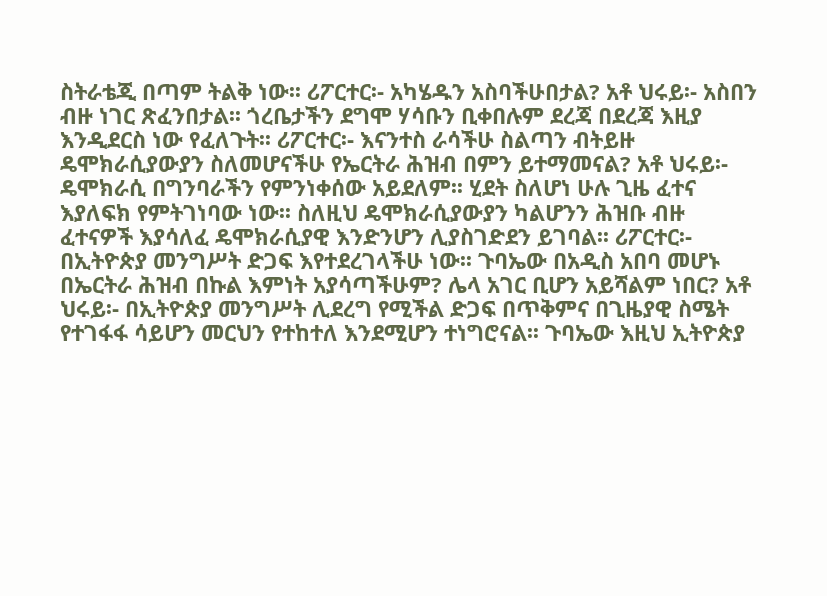ስትራቴጂ በጣም ትልቅ ነው፡፡ ሪፖርተር፡- አካሄዱን አስባችሁበታል? አቶ ህሩይ፡- አስበን ብዙ ነገር ጽፈንበታል፡፡ ጎረቤታችን ደግሞ ሃሳቡን ቢቀበሉም ደረጃ በደረጃ እዚያ እንዲደርስ ነው የፈለጉት፡፡ ሪፖርተር፡- እናንተስ ራሳችሁ ስልጣን ብትይዙ ዴሞክራሲያውያን ስለመሆናችሁ የኤርትራ ሕዝብ በምን ይተማመናል? አቶ ህሩይ፡- ዴሞክራሲ በግንባራችን የምንነቀሰው አይደለም፡፡ ሂደት ስለሆነ ሁሉ ጊዜ ፈተና እያለፍክ የምትገነባው ነው፡፡ ስለዚህ ዴሞክራሲያውያን ካልሆንን ሕዝቡ ብዙ ፈተናዎች እያሳለፈ ዴሞክራሲያዊ እንድንሆን ሊያስገድደን ይገባል፡፡ ሪፖርተር፡- በኢትዮጵያ መንግሥት ድጋፍ እየተደረገላችሁ ነው፡፡ ጉባኤው በአዲስ አበባ መሆኑ በኤርትራ ሕዝብ በኩል እምነት አያሳጣችሁም? ሌላ አገር ቢሆን አይሻልም ነበር? አቶ ህሩይ፡- በኢትዮጵያ መንግሥት ሊደረግ የሚችል ድጋፍ በጥቅምና በጊዜያዊ ስሜት የተገፋፋ ሳይሆን መርህን የተከተለ እንደሚሆን ተነግሮናል፡፡ ጉባኤው እዚህ ኢትዮጵያ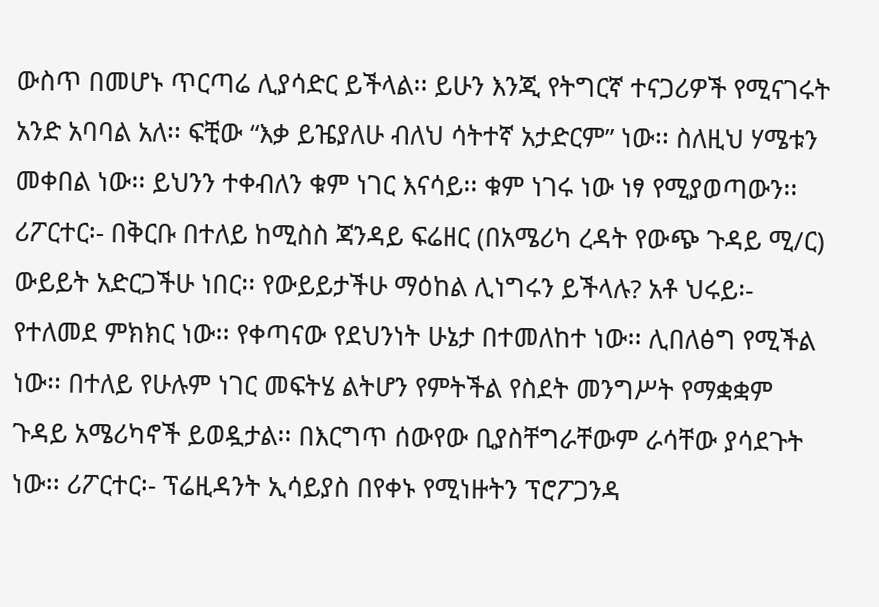ውስጥ በመሆኑ ጥርጣሬ ሊያሳድር ይችላል፡፡ ይሁን እንጂ የትግርኛ ተናጋሪዎች የሚናገሩት አንድ አባባል አለ፡፡ ፍቺው “እቃ ይዤያለሁ ብለህ ሳትተኛ አታድርም” ነው፡፡ ስለዚህ ሃሜቱን መቀበል ነው፡፡ ይህንን ተቀብለን ቁም ነገር እናሳይ፡፡ ቁም ነገሩ ነው ነፃ የሚያወጣውን፡፡ ሪፖርተር፡- በቅርቡ በተለይ ከሚስስ ጃንዳይ ፍሬዘር (በአሜሪካ ረዳት የውጭ ጉዳይ ሚ/ር) ውይይት አድርጋችሁ ነበር፡፡ የውይይታችሁ ማዕከል ሊነግሩን ይችላሉ? አቶ ህሩይ፡- የተለመደ ምክክር ነው፡፡ የቀጣናው የደህንነት ሁኔታ በተመለከተ ነው፡፡ ሊበለፅግ የሚችል ነው፡፡ በተለይ የሁሉም ነገር መፍትሄ ልትሆን የምትችል የስደት መንግሥት የማቋቋም ጉዳይ አሜሪካኖች ይወዷታል፡፡ በእርግጥ ሰውየው ቢያስቸግራቸውም ራሳቸው ያሳደጉት ነው፡፡ ሪፖርተር፡- ፕሬዚዳንት ኢሳይያስ በየቀኑ የሚነዙትን ፕሮፖጋንዳ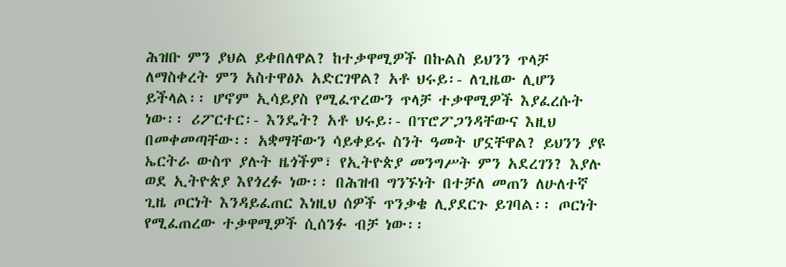ሕዝቡ ምን ያህል ይቀበለዋል? ከተቃዋሚዎች በኩልስ ይህንን ጥላቻ ለማስቀረት ምን አስተዋፅኦ አድርገዋል? አቶ ህሩይ፡- ለጊዜው ሊሆን ይችላል፡፡ ሆኖም ኢሳይያስ የሚፈጥረውን ጥላቻ ተቃዋሚዎች እያፈረሱት ነው፡፡ ሪፖርተር፡- እንዴት? አቶ ህሩይ፡- በፕሮፖጋንዳቸውና እዚህ በመቀመጣቸው፡፡ አቋማቸውን ሳይቀይሩ ስንት ዓመት ሆኗቸዋል? ይህንን ያዩ ኤርትራ ውስጥ ያሉት ዜጎችም፣ የኢትዮጵያ መንግሥት ምን አደረገን? እያሉ ወደ ኢትዮጵያ እየጎረፉ ነው፡፡ በሕዝብ ግንኙነት በተቻለ መጠን ለሁለተኛ ጊዜ ጦርነት እንዳይፈጠር እነዚህ ሰዎች ጥንቃቄ ሊያደርጉ ይገባል፡፡ ጦርነት የሚፈጠረው ተቃዋሚዎች ሲሰንፉ ብቻ ነው፡፡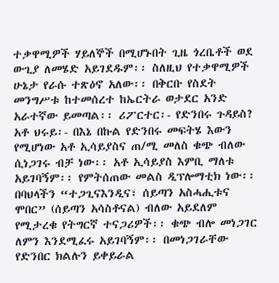ተቃዋሚዎች ሃይለኞች በሚሆኑበት ጊዜ ጎረቤቶች ወደ ውጊያ ለመሄድ አይገደዱም፡፡ ስለዚህ የተቃዋሚዎች ሁኔታ የራሱ ተጽዕኖ አለው፡፡ በቅርቡ የስደት መንግሥቱ ከተመሰረተ ከኤርትራ ወታደር አንድ አራተኛው ይመጣል፡፡ ሪፖርተር፡- የድንበሩ ጉዳይስ? አቶ ህሩይ፡- በእኔ በኩል የድንበሩ መፍትሄ እውን የሚሆነው አቶ ኢሳይያስና ጠ/ሚ መለስ ቁጭ ብለው ሲነጋገሩ ብቻ ነው፡፡ አቶ ኢሳይያስ እምቢ ማለቱ አይገባኝም፡፡ የምትሰጠው መልስ ዲፕሎማቲክ ነው፡፡ በባህላችን “ተጋጊናእንዲና፣ ሰይጣን አስሓሒቱና ሞበር” (ሰይጣን አሳስቶናል) ብለው አይደለም የሚታረቁ የትግርኛ ተናጋሪዎች፡፡ ቁጭ ብሎ መነጋገር ለምን እንደሚፈሩ አይገባኝም፡፡ በመነጋገራቸው የድንበር ክልሉን ይቀይራል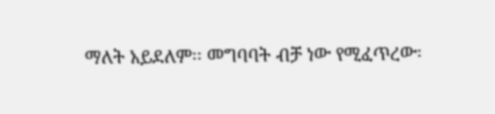ማለት አይደለም፡፡ መግባባት ብቻ ነው የሚፈጥረው፡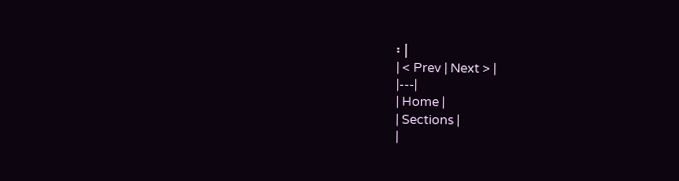፡ |
| < Prev | Next > |
|---|
| Home |
| Sections |
|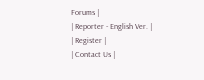Forums |
| Reporter - English Ver. |
| Register |
| Contact Us |